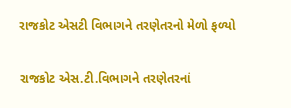રાજકોટ એસટી વિભાગને તરણેતરનો મેળો ફળ્યો

રાજકોટ એસ.ટી.વિભાગને તરણેતરનાં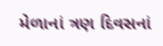મેળાનાં ત્રણ દિવસનાં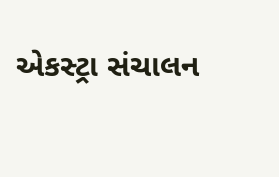એકસ્ટ્રા સંચાલન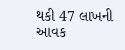થકી 47 લાખની આવક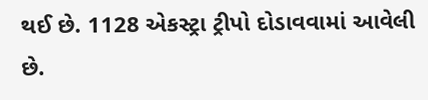થઈ છે. 1128 એકસ્ટ્રા ટ્રીપો દોડાવવામાં આવેલી છે.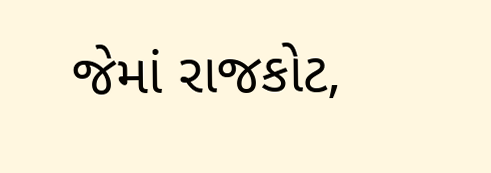જેમાં રાજકોટ,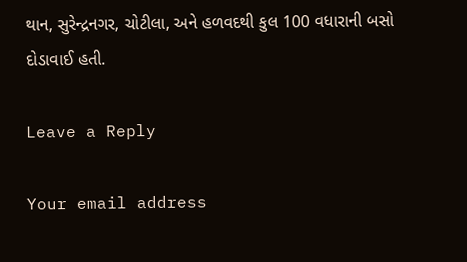થાન, સુરેન્દ્રનગર, ચોટીલા, અને હળવદથી કુલ 100 વધારાની બસો દોડાવાઈ હતી.

Leave a Reply

Your email address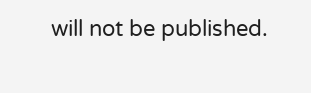will not be published.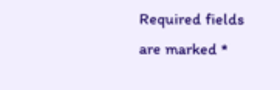Required fields are marked *